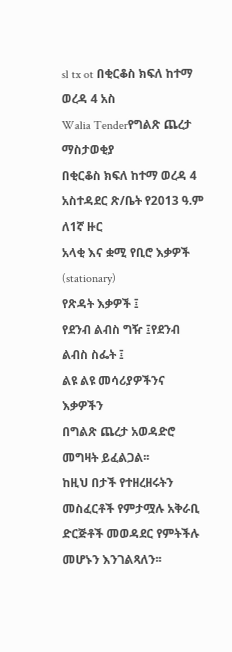sl tx ot በቂርቆስ ክፍለ ከተማ ወረዳ 4 አስ
Walia Tenderየግልጽ ጨረታ ማስታወቂያ
በቂርቆስ ክፍለ ከተማ ወረዳ 4 አስተዳደር ጽ/ቤት የ2013 ዓ.ም ለ1ኛ ዙር
አላቂ እና ቋሚ የቢሮ እቃዎች (stationary)
የጽዳት እቃዎች ፤
የደንብ ልብስ ግዥ ፤የደንብ ልብስ ስፌት ፤
ልዩ ልዩ መሳሪያዎችንና እቃዎችን
በግልጽ ጨረታ አወዳድሮ መግዛት ይፈልጋል፡፡
ከዚህ በታች የተዘረዘሩትን መስፈርቶች የምታሟሉ አቅራቢ ድርጅቶች መወዳደር የምትችሉ መሆኑን እንገልጻለን፡፡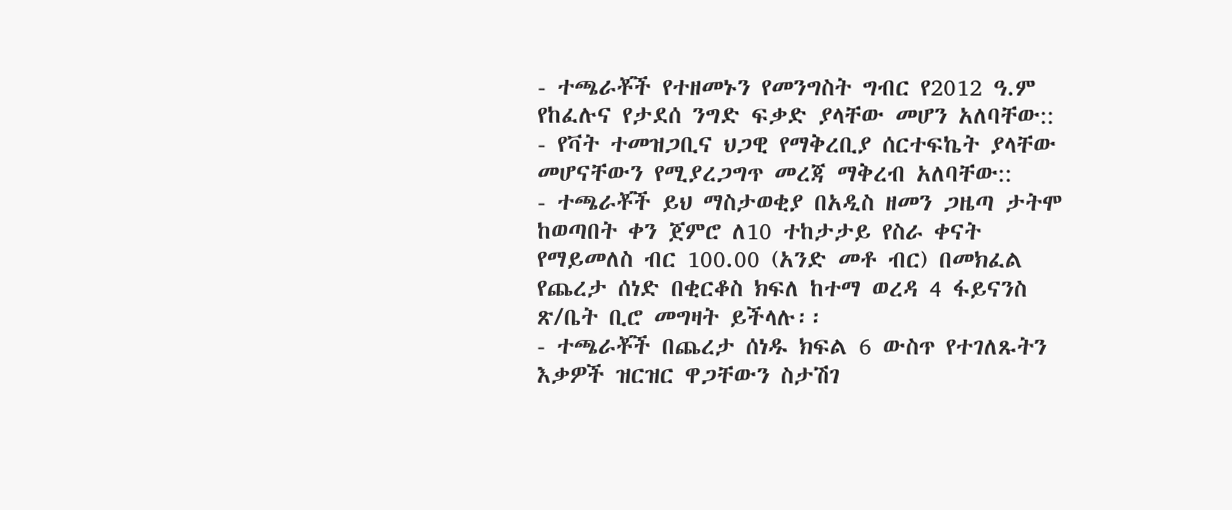- ተጫራቾች የተዘመኑን የመንግስት ግብር የ2012 ዓ.ም የከፈሉና የታደሰ ንግድ ፍቃድ ያላቸው መሆን አለባቸው::
- የቫት ተመዝጋቢና ህጋዊ የማቅረቢያ ሰርተፍኬት ያላቸው መሆናቸውን የሚያረጋግጥ መረጃ ማቅረብ አለባቸው::
- ተጫራቾች ይህ ማስታወቂያ በአዲስ ዘመን ጋዜጣ ታትሞ ከወጣበት ቀን ጀምሮ ለ10 ተከታታይ የስራ ቀናት የማይመለስ ብር 100.00 (አንድ መቶ ብር) በመክፈል የጨረታ ሰነድ በቂርቆስ ክፍለ ከተማ ወረዳ 4 ፋይናንስ ጽ/ቤት ቢሮ መግዛት ይችላሉ፡፡
- ተጫራቾች በጨረታ ሰነዱ ክፍል 6 ውስጥ የተገለጹትን እቃዎች ዝርዝር ዋጋቸውን ስታሽገ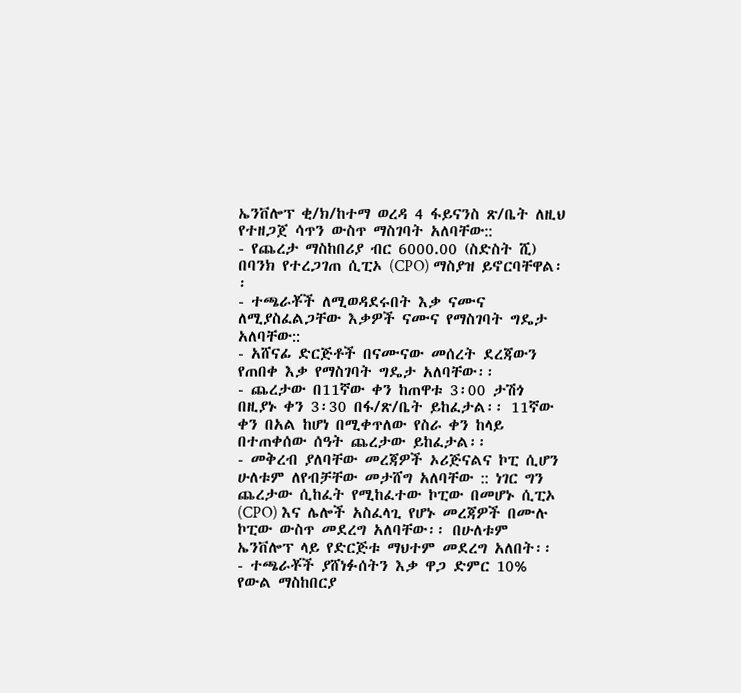ኤንቨሎፕ ቂ/ክ/ከተማ ወረዳ 4 ፋይናንስ ጽ/ቤት ለዚህ የተዘጋጀ ሳጥን ውስጥ ማስገባት አለባቸው::
- የጨረታ ማስከበሪያ ብር 6000.00 (ስድስት ሺ) በባንክ የተረጋገጠ ሲፒኦ (CPO) ማስያዝ ይኖርባቸዋል፡፡
- ተጫራቾች ለሚወዳደሩበት እቃ ናሙና ለሚያስፈልጋቸው እቃዎች ናሙና የማስገባት ግዴታ አለባቸው::
- አሸናፊ ድርጅቶች በናሙናው መሰረት ደረጃውን የጠበቀ እቃ የማስገባት ግዴታ አለባቸው፡፡
- ጨረታው በ11ኛው ቀን ከጠዋቱ 3፡00 ታሽጎ በዚያኑ ቀን 3፡30 በፋ/ጽ/ቤት ይከፈታል፡፡ 11ኛው ቀን በአል ከሆነ በሚቀጥለው የስራ ቀን ከላይ በተጠቀሰው ሰዓት ጨረታው ይከፈታል፡፡
- መቅረብ ያለባቸው መረጃዎች ኦሪጅናልና ኮፒ ሲሆን ሁለቱም ለየብቻቸው መታሸግ አለባቸው :: ነገር ግን ጨረታው ሲከፈት የሚከፈተው ኮፒው በመሆኑ ሲፒኦ (CPO) እና ሌሎች አስፈላጊ የሆኑ መረጃዎች በሙሉ ኮፒው ውስጥ መደረግ አለባቸው፡፡ በሁለቱም ኤንቨሎፕ ላይ የድርጅቱ ማህተም መደረግ አለበት፡፡
- ተጫራቾች ያሸነፉሰትን እቃ ዋጋ ድምር 10% የውል ማስከበርያ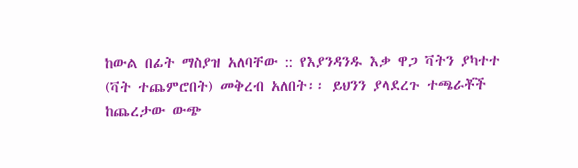ከውል በፊት ማስያዝ አለባቸው :: የእያንዳንዱ እቃ ዋጋ ቫትን ያካተተ (ቫት ተጨምሮበት) መቅረብ አለበት፡፡ ይህንን ያላደረጉ ተጫራቾች ከጨረታው ውጭ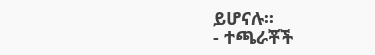ይሆናሉ፡፡
- ተጫራቾች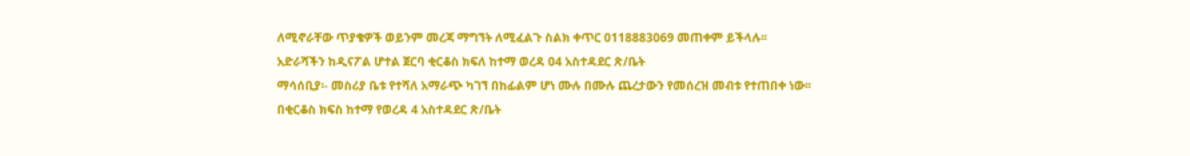ለሚኖራቸው ጥያቄዎች ወይንም መረጃ ማግኘት ለሚፈልጉ ስልክ ቀጥር 0118883069 መጠቀም ይችላሉ፡፡
አድራሻችን ከዲናፖል ሆተል ጀርባ ቂርቆስ ክፍለ ከተማ ወረዳ 04 አስተዳደር ጽ/ቤት
ማሳሰቢያ፡- መስሪያ ቤቱ የተሻለ አማራጭ ካገኘ በከፊልም ሆነ ሙሉ በሙሉ ጨረታውን የመሰረዝ መብቱ የተጠበቀ ነው፡፡
በቂርቆስ ክፍስ ከተማ የወረዳ 4 አስተዳደር ጽ/ቤት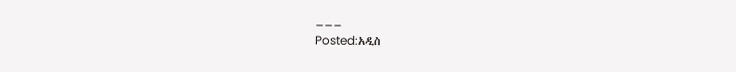___
Posted:አዲስ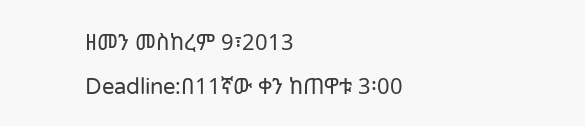ዘመን መስከረም 9፣2013
Deadline:በ11ኛው ቀን ከጠዋቱ 3፡00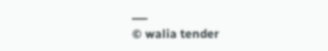___
© walia tender